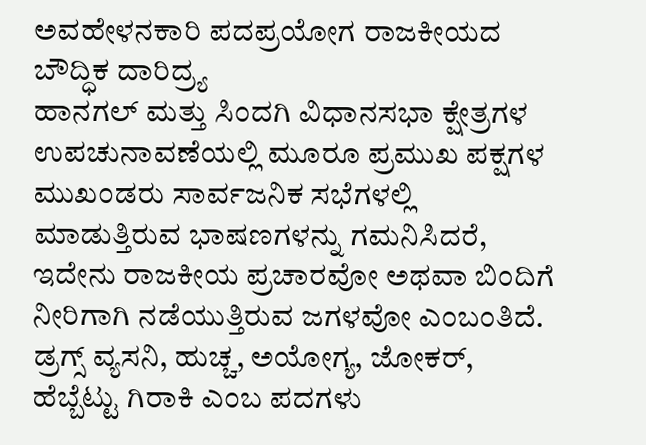ಅವಹೇಳನಕಾರಿ ಪದಪ್ರಯೋಗ ರಾಜಕೀಯದ ಬೌದ್ಧಿಕ ದಾರಿದ್ರ್ಯ
ಹಾನಗಲ್ ಮತ್ತು ಸಿಂದಗಿ ವಿಧಾನಸಭಾ ಕ್ಷೇತ್ರಗಳ ಉಪಚುನಾವಣೆಯಲ್ಲಿ ಮೂರೂ ಪ್ರಮುಖ ಪಕ್ಷಗಳ ಮುಖಂಡರು ಸಾರ್ವಜನಿಕ ಸಭೆಗಳಲ್ಲಿ ಮಾಡುತ್ತಿರುವ ಭಾಷಣಗಳನ್ನು ಗಮನಿಸಿದರೆ, ಇದೇನು ರಾಜಕೀಯ ಪ್ರಚಾರವೋ ಅಥವಾ ಬಿಂದಿಗೆ ನೀರಿಗಾಗಿ ನಡೆಯುತ್ತಿರುವ ಜಗಳವೋ ಎಂಬಂತಿದೆ.
ಡ್ರಗ್ಸ್ ವ್ಯಸನಿ, ಹುಚ್ಚ, ಅಯೋಗ್ಯ, ಜೋಕರ್, ಹೆಬ್ಬೆಟ್ಟು ಗಿರಾಕಿ ಎಂಬ ಪದಗಳು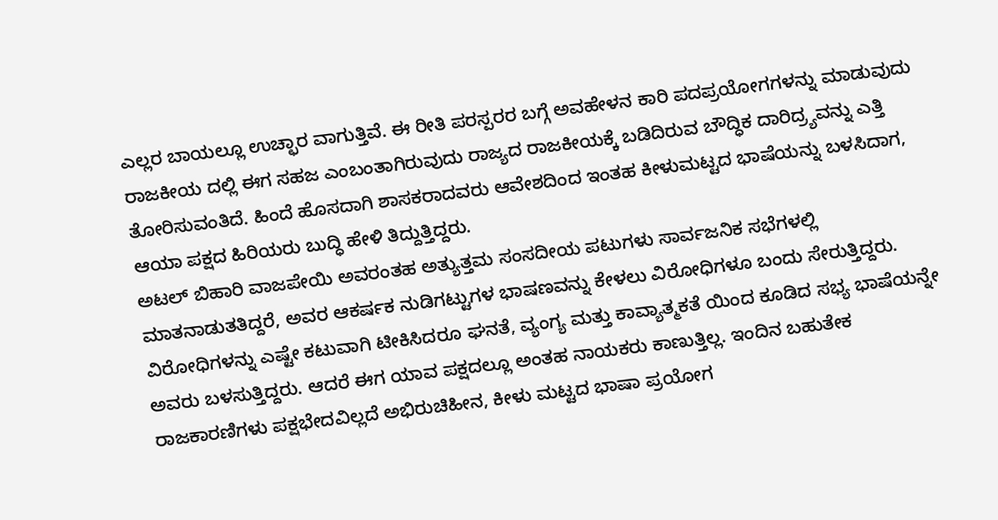ಎಲ್ಲರ ಬಾಯಲ್ಲೂ ಉಚ್ಛಾರ ವಾಗುತ್ತಿವೆ. ಈ ರೀತಿ ಪರಸ್ಪರರ ಬಗ್ಗೆ ಅವಹೇಳನ ಕಾರಿ ಪದಪ್ರಯೋಗಗಳನ್ನು ಮಾಡುವುದು ರಾಜಕೀಯ ದಲ್ಲಿ ಈಗ ಸಹಜ ಎಂಬಂತಾಗಿರುವುದು ರಾಜ್ಯದ ರಾಜಕೀಯಕ್ಕೆ ಬಡಿದಿರುವ ಬೌದ್ಧಿಕ ದಾರಿದ್ರ್ಯವನ್ನು ಎತ್ತಿ ತೋರಿಸುವಂತಿದೆ. ಹಿಂದೆ ಹೊಸದಾಗಿ ಶಾಸಕರಾದವರು ಆವೇಶದಿಂದ ಇಂತಹ ಕೀಳುಮಟ್ಟದ ಭಾಷೆಯನ್ನು ಬಳಸಿದಾಗ, ಆಯಾ ಪಕ್ಷದ ಹಿರಿಯರು ಬುದ್ಧಿ ಹೇಳಿ ತಿದ್ದುತ್ತಿದ್ದರು.
ಅಟಲ್ ಬಿಹಾರಿ ವಾಜಪೇಯಿ ಅವರಂತಹ ಅತ್ಯುತ್ತಮ ಸಂಸದೀಯ ಪಟುಗಳು ಸಾರ್ವಜನಿಕ ಸಭೆಗಳಲ್ಲಿ ಮಾತನಾಡುತತಿದ್ದರೆ, ಅವರ ಆಕರ್ಷಕ ನುಡಿಗಟ್ಟುಗಳ ಭಾಷಣವನ್ನು ಕೇಳಲು ವಿರೋಧಿಗಳೂ ಬಂದು ಸೇರುತ್ತಿದ್ದರು. ವಿರೋಧಿಗಳನ್ನು ಎಷ್ಟೇ ಕಟುವಾಗಿ ಟೀಕಿಸಿದರೂ ಘನತೆ, ವ್ಯಂಗ್ಯ ಮತ್ತು ಕಾವ್ಯಾತ್ಮಕತೆ ಯಿಂದ ಕೂಡಿದ ಸಭ್ಯ ಭಾಷೆಯನ್ನೇ ಅವರು ಬಳಸುತ್ತಿದ್ದರು. ಆದರೆ ಈಗ ಯಾವ ಪಕ್ಷದಲ್ಲೂ ಅಂತಹ ನಾಯಕರು ಕಾಣುತ್ತಿಲ್ಲ. ಇಂದಿನ ಬಹುತೇಕ ರಾಜಕಾರಣಿಗಳು ಪಕ್ಷಭೇದವಿಲ್ಲದೆ ಅಭಿರುಚಿಹೀನ, ಕೀಳು ಮಟ್ಟದ ಭಾಷಾ ಪ್ರಯೋಗ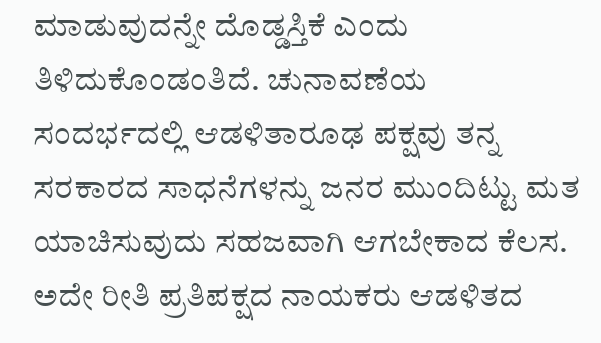ಮಾಡುವುದನ್ನೇ ದೊಡ್ಡಸ್ತಿಕೆ ಎಂದು ತಿಳಿದುಕೊಂಡಂತಿದೆ. ಚುನಾವಣೆಯ ಸಂದರ್ಭದಲ್ಲಿ ಆಡಳಿತಾರೂಢ ಪಕ್ಷವು ತನ್ನ ಸರಕಾರದ ಸಾಧನೆಗಳನ್ನು ಜನರ ಮುಂದಿಟ್ಟು ಮತ ಯಾಚಿಸುವುದು ಸಹಜವಾಗಿ ಆಗಬೇಕಾದ ಕೆಲಸ.
ಅದೇ ರೀತಿ ಪ್ರತಿಪಕ್ಷದ ನಾಯಕರು ಆಡಳಿತದ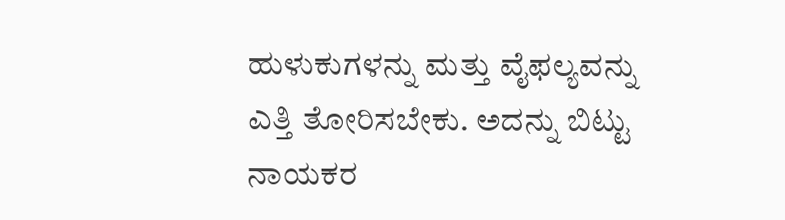ಹುಳುಕುಗಳನ್ನು ಮತ್ತು ವೈಫಲ್ಯವನ್ನು ಎತ್ತಿ ತೋರಿಸಬೇಕು. ಅದನ್ನು ಬಿಟ್ಟು ನಾಯಕರ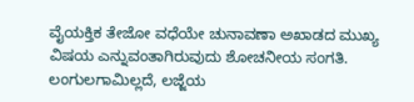ವೈಯಕ್ತಿಕ ತೇಜೋ ವಧೆಯೇ ಚುನಾವಣಾ ಅಖಾಡದ ಮುಖ್ಯ ವಿಷಯ ಎನ್ನುವಂತಾಗಿರುವುದು ಶೋಚನೀಯ ಸಂಗತಿ. ಲಂಗುಲಗಾಮಿಲ್ಲದೆ, ಲಜ್ಜೆಯ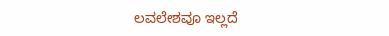ಲವಲೇಶವೂ ಇಲ್ಲದೆ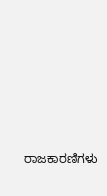ರಾಜಕಾರಣಿಗಳು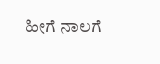ಹೀಗೆ ನಾಲಗೆ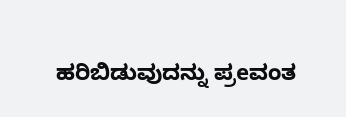ಹರಿಬಿಡುವುದನ್ನು ಪ್ರeವಂತ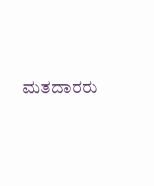ಮತದಾರರು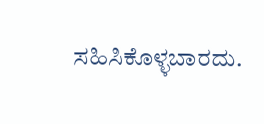ಸಹಿಸಿಕೊಳ್ಳಬಾರದು.